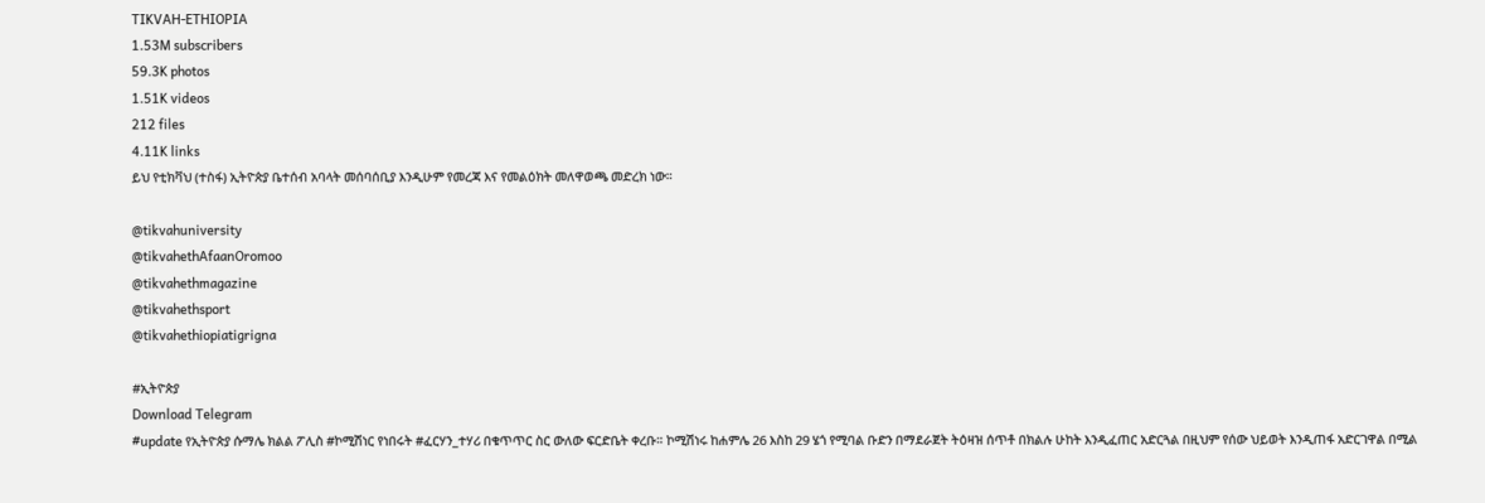TIKVAH-ETHIOPIA
1.53M subscribers
59.3K photos
1.51K videos
212 files
4.11K links
ይህ የቲክቫህ (ተስፋ) ኢትዮጵያ ቤተሰብ አባላት መሰባሰቢያ እንዲሁም የመረጃ እና የመልዕክት መለዋወጫ መድረክ ነው።

@tikvahuniversity
@tikvahethAfaanOromoo
@tikvahethmagazine
@tikvahethsport
@tikvahethiopiatigrigna

#ኢትዮጵያ
Download Telegram
#update የኢትዮጵያ ሱማሌ ክልል ፖሊስ #ኮሚሽነር የነበሩት #ፈርሃን_ተሃሪ በቁጥጥር ስር ውለው ፍርድቤት ቀረቡ። ኮሚሽነሩ ከሐምሌ 26 እስከ 29 ሄጎ የሚባል ቡድን በማደራጀት ትዕዛዝ ሰጥቶ በክልሉ ሁከት እንዲፈጠር አድርጓል በዚህም የሰው ህይወት እንዲጠፋ አድርገዋል በሚል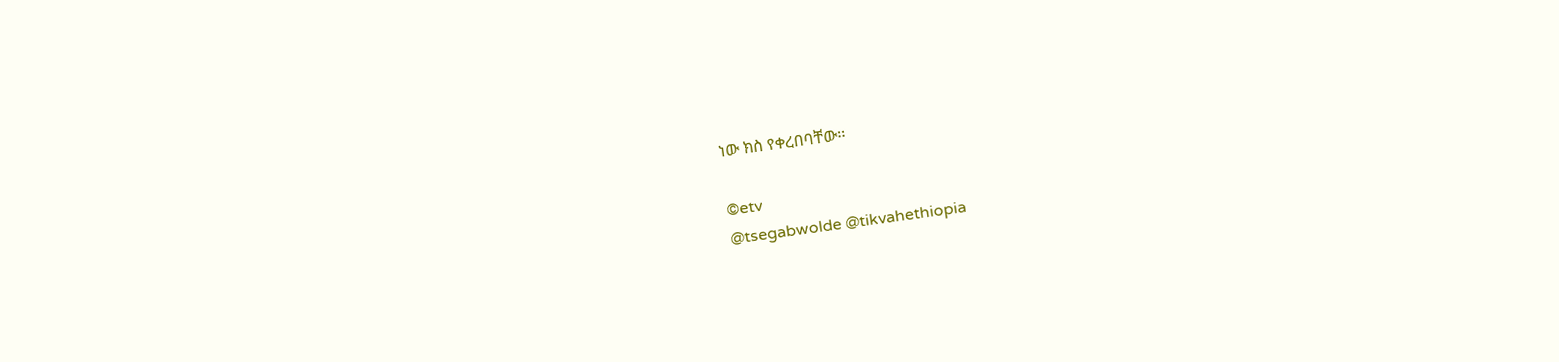ነው ክስ የቀረበባቸው፡፡

©etv
@tsegabwolde @tikvahethiopia